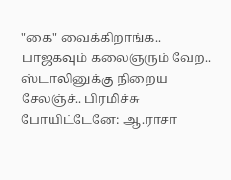"கை" வைக்கிறாங்க.. பாஜகவும் கலைஞரும் வேற.. ஸ்டாலினுக்கு நிறைய சேலஞ்ச்.. பிரமிச்சு போயிட்டேனே: ஆ.ராசா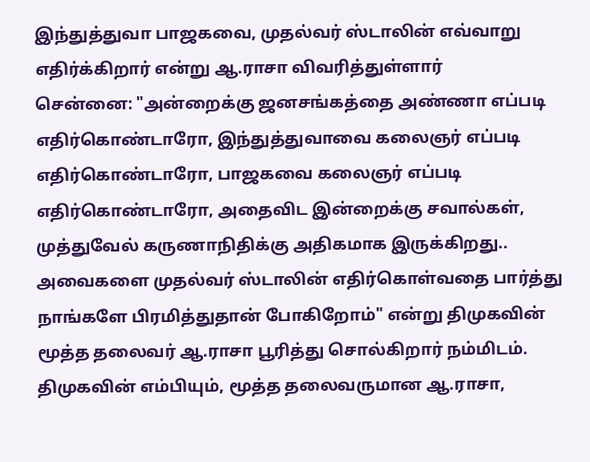இந்துத்துவா பாஜகவை, முதல்வர் ஸ்டாலின் எவ்வாறு எதிர்க்கிறார் என்று ஆ.ராசா விவரித்துள்ளார்
சென்னை: "அன்றைக்கு ஜனசங்கத்தை அண்ணா எப்படி எதிர்கொண்டாரோ, இந்துத்துவாவை கலைஞர் எப்படி எதிர்கொண்டாரோ, பாஜகவை கலைஞர் எப்படி எதிர்கொண்டாரோ, அதைவிட இன்றைக்கு சவால்கள், முத்துவேல் கருணாநிதிக்கு அதிகமாக இருக்கிறது.. அவைகளை முதல்வர் ஸ்டாலின் எதிர்கொள்வதை பார்த்து நாங்களே பிரமித்துதான் போகிறோம்" என்று திமுகவின் மூத்த தலைவர் ஆ.ராசா பூரித்து சொல்கிறார் நம்மிடம்.
திமுகவின் எம்பியும், மூத்த தலைவருமான ஆ.ராசா,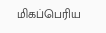மிகப்பெரிய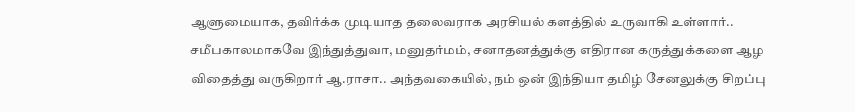ஆளுமையாக, தவிர்க்க முடியாத தலைவராக அரசியல் களத்தில் உருவாகி உள்ளார்..
சமீபகாலமாகவே இந்துத்துவா, மனுதர்மம், சனாதனத்துக்கு எதிரான கருத்துக்களை ஆழ விதைத்து வருகிறார் ஆ.ராசா.. அந்தவகையில், நம் ஒன் இந்தியா தமிழ் சேனலுக்கு சிறப்பு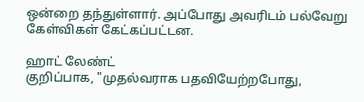ஒன்றை தந்துள்ளார். அப்போது அவரிடம் பல்வேறு கேள்விகள் கேட்கப்பட்டன.

ஹாட் லேண்ட்
குறிப்பாக, "முதல்வராக பதவியேற்றபோது,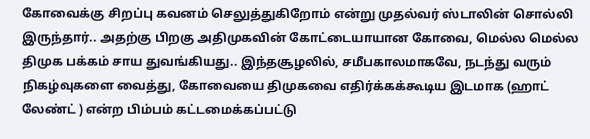கோவைக்கு சிறப்பு கவனம் செலுத்துகிறோம் என்று முதல்வர் ஸ்டாலின் சொல்லி இருந்தார்.. அதற்கு பிறகு அதிமுகவின் கோட்டையாயான கோவை, மெல்ல மெல்ல திமுக பக்கம் சாய துவங்கியது.. இந்தசூழலில், சமீபகாலமாகவே, நடந்து வரும் நிகழ்வுகளை வைத்து, கோவையை திமுகவை எதிர்க்கக்கூடிய இடமாக (ஹாட் லேண்ட் ) என்ற பிம்பம் கட்டமைக்கப்பட்டு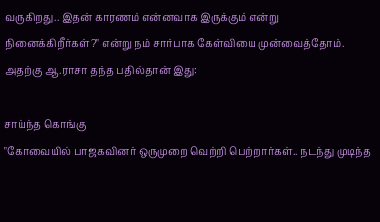வருகிறது.. இதன் காரணம் என்னவாக இருக்கும் என்று நினைக்கிறீர்கள்?" என்று நம் சார்பாக கேள்வியை முன்வைத்தோம். அதற்கு ஆ.ராசா தந்த பதில்தான் இது:

சாய்ந்த கொங்கு
"கோவையில் பாஜகவினர் ஒருமுறை வெற்றி பெற்றார்கள்.. நடந்து முடிந்த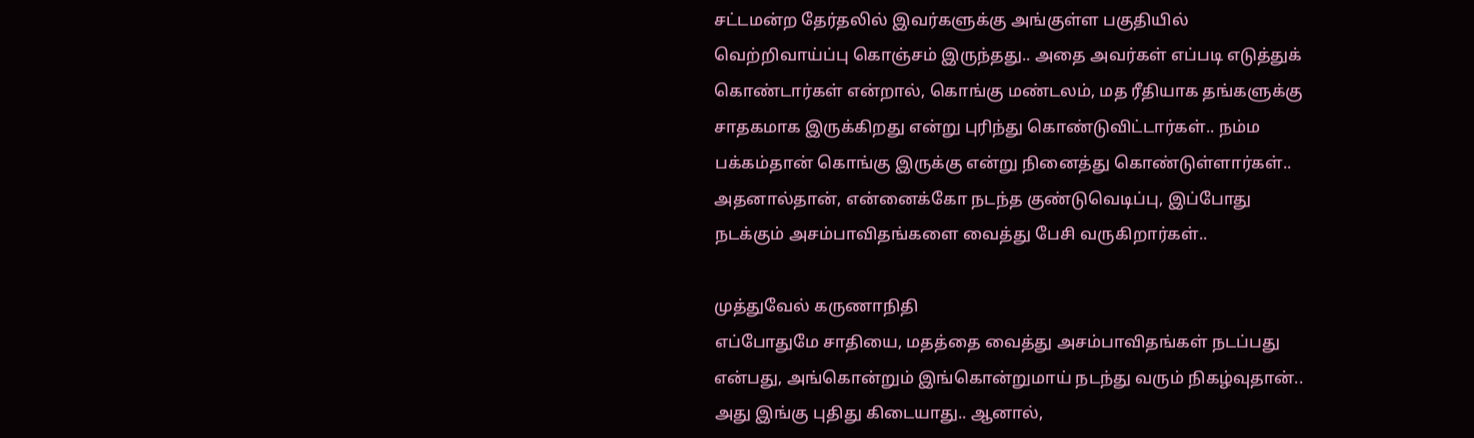சட்டமன்ற தேர்தலில் இவர்களுக்கு அங்குள்ள பகுதியில் வெற்றிவாய்ப்பு கொஞ்சம் இருந்தது.. அதை அவர்கள் எப்படி எடுத்துக் கொண்டார்கள் என்றால், கொங்கு மண்டலம், மத ரீதியாக தங்களுக்கு சாதகமாக இருக்கிறது என்று புரிந்து கொண்டுவிட்டார்கள்.. நம்ம பக்கம்தான் கொங்கு இருக்கு என்று நினைத்து கொண்டுள்ளார்கள்.. அதனால்தான், என்னைக்கோ நடந்த குண்டுவெடிப்பு, இப்போது நடக்கும் அசம்பாவிதங்களை வைத்து பேசி வருகிறார்கள்..

முத்துவேல் கருணாநிதி
எப்போதுமே சாதியை, மதத்தை வைத்து அசம்பாவிதங்கள் நடப்பது என்பது, அங்கொன்றும் இங்கொன்றுமாய் நடந்து வரும் நிகழ்வுதான்.. அது இங்கு புதிது கிடையாது.. ஆனால்,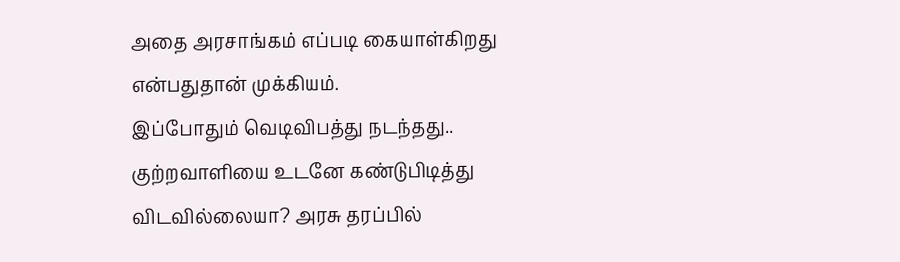அதை அரசாங்கம் எப்படி கையாள்கிறது என்பதுதான் முக்கியம்.
இப்போதும் வெடிவிபத்து நடந்தது.. குற்றவாளியை உடனே கண்டுபிடித்து விடவில்லையா? அரசு தரப்பில்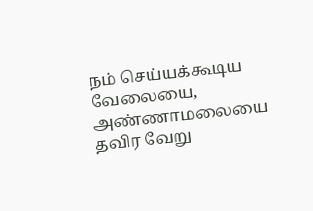நம் செய்யக்கூடிய வேலையை, அண்ணாமலையை தவிர வேறு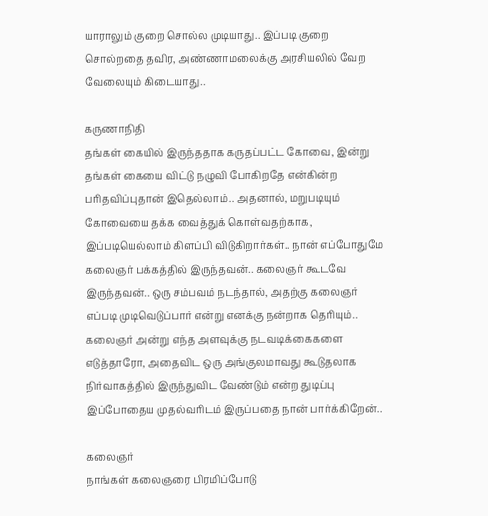யாராலும் குறை சொல்ல முடியாது.. இப்படி குறை சொல்றதை தவிர, அண்ணாமலைக்கு அரசியலில் வேற வேலையும் கிடையாது..

கருணாநிதி
தங்கள் கையில் இருந்ததாக கருதப்பட்ட கோவை, இன்று தங்கள் கையை விட்டு நழுவி போகிறதே என்கின்ற பரிதவிப்புதான் இதெல்லாம்.. அதனால், மறுபடியும் கோவையை தக்க வைத்துக் கொள்வதற்காக, இப்படியெல்லாம் கிளப்பி விடுகிறார்கள்.. நான் எப்போதுமே கலைஞர் பக்கத்தில் இருந்தவன்.. கலைஞர் கூடவே இருந்தவன்.. ஒரு சம்பவம் நடந்தால், அதற்கு கலைஞர் எப்படி முடிவெடுப்பார் என்று எனக்கு நன்றாக தெரியும்.. கலைஞர் அன்று எந்த அளவுக்கு நடவடிக்கைகளை எடுத்தாரோ, அதைவிட ஒரு அங்குலமாவது கூடுதலாக நிர்வாகத்தில் இருந்துவிட வேண்டும் என்ற துடிப்பு இப்போதைய முதல்வரிடம் இருப்பதை நான் பார்க்கிறேன்..

கலைஞர்
நாங்கள் கலைஞரை பிரமிப்போடு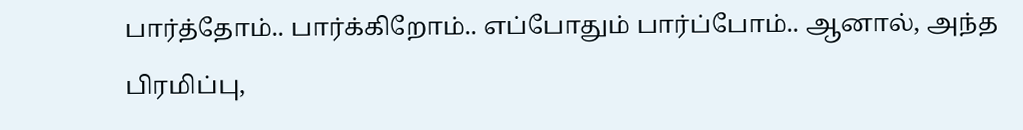பார்த்தோம்.. பார்க்கிறோம்.. எப்போதும் பார்ப்போம்.. ஆனால், அந்த பிரமிப்பு,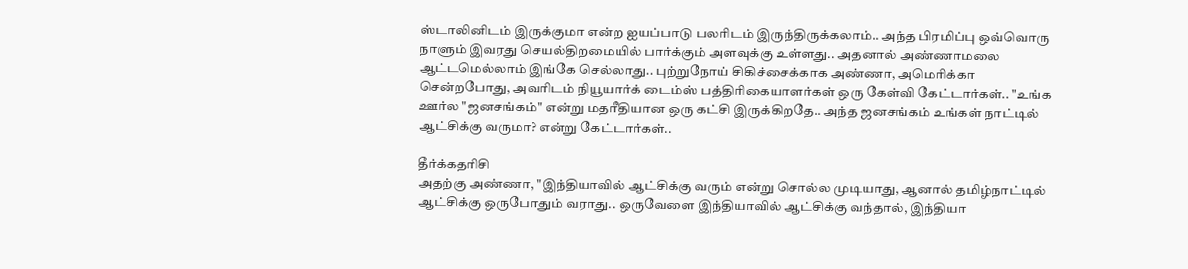ஸ்டாலினிடம் இருக்குமா என்ற ஐயப்பாடு பலரிடம் இருந்திருக்கலாம்.. அந்த பிரமிப்பு ஒவ்வொரு நாளும் இவரது செயல்திறமையில் பார்க்கும் அளவுக்கு உள்ளது.. அதனால் அண்ணாமலை ஆட்டமெல்லாம் இங்கே செல்லாது.. புற்றுநோய் சிகிச்சைக்காக அண்ணா, அமெரிக்கா சென்றபோது, அவரிடம் நியூயார்க் டைம்ஸ் பத்திரிகையாளர்கள் ஒரு கேள்வி கேட்டார்கள்.. "உங்க ஊர்ல "ஜனசங்கம்" என்று மதரீதியான ஒரு கட்சி இருக்கிறதே.. அந்த ஜனசங்கம் உங்கள் நாட்டில் ஆட்சிக்கு வருமா? என்று கேட்டார்கள்..

தீர்க்கதரிசி
அதற்கு அண்ணா, "இந்தியாவில் ஆட்சிக்கு வரும் என்று சொல்ல முடியாது, ஆனால் தமிழ்நாட்டில் ஆட்சிக்கு ஒருபோதும் வராது.. ஒருவேளை இந்தியாவில் ஆட்சிக்கு வந்தால், இந்தியா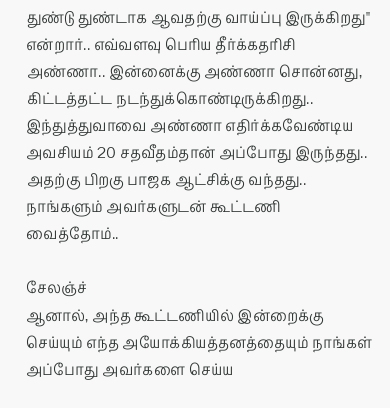துண்டு துண்டாக ஆவதற்கு வாய்ப்பு இருக்கிறது" என்றார்.. எவ்வளவு பெரிய தீர்க்கதரிசி அண்ணா.. இன்னைக்கு அண்ணா சொன்னது, கிட்டத்தட்ட நடந்துக்கொண்டிருக்கிறது.. இந்துத்துவாவை அண்ணா எதிர்க்கவேண்டிய அவசியம் 20 சதவீதம்தான் அப்போது இருந்தது.. அதற்கு பிறகு பாஜக ஆட்சிக்கு வந்தது.. நாங்களும் அவர்களுடன் கூட்டணி வைத்தோம்..

சேலஞ்ச்
ஆனால், அந்த கூட்டணியில் இன்றைக்கு செய்யும் எந்த அயோக்கியத்தனத்தையும் நாங்கள் அப்போது அவர்களை செய்ய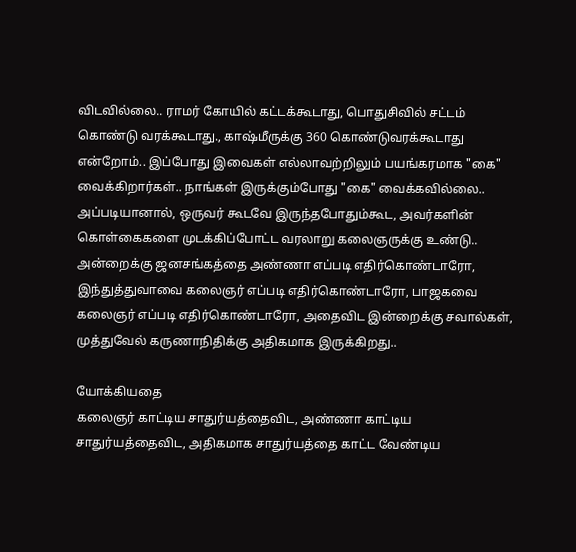விடவில்லை.. ராமர் கோயில் கட்டக்கூடாது, பொதுசிவில் சட்டம் கொண்டு வரக்கூடாது., காஷ்மீருக்கு 360 கொண்டுவரக்கூடாது என்றோம்.. இப்போது இவைகள் எல்லாவற்றிலும் பயங்கரமாக "கை" வைக்கிறார்கள்.. நாங்கள் இருக்கும்போது "கை" வைக்கவில்லை.. அப்படியானால், ஒருவர் கூடவே இருந்தபோதும்கூட, அவர்களின் கொள்கைகளை முடக்கிப்போட்ட வரலாறு கலைஞருக்கு உண்டு.. அன்றைக்கு ஜனசங்கத்தை அண்ணா எப்படி எதிர்கொண்டாரோ, இந்துத்துவாவை கலைஞர் எப்படி எதிர்கொண்டாரோ, பாஜகவை கலைஞர் எப்படி எதிர்கொண்டாரோ, அதைவிட இன்றைக்கு சவால்கள், முத்துவேல் கருணாநிதிக்கு அதிகமாக இருக்கிறது..

யோக்கியதை
கலைஞர் காட்டிய சாதுர்யத்தைவிட, அண்ணா காட்டிய சாதுர்யத்தைவிட, அதிகமாக சாதுர்யத்தை காட்ட வேண்டிய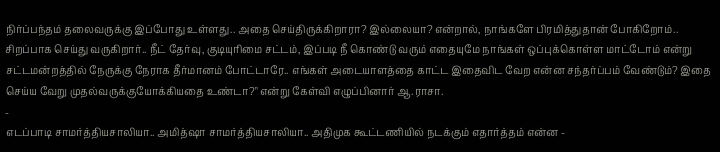நிர்ப்பந்தம் தலைவருக்கு இப்போது உள்ளது.. அதை செய்திருக்கிறாரா? இல்லையா? என்றால், நாங்களே பிரமித்துதான் போகிறோம்.. சிறப்பாக செய்து வருகிறார்.. நீட் தேர்வு, குடியுரிமை சட்டம், இப்படி நீ கொண்டு வரும் எதையுமே நாங்கள் ஒப்புக்கொள்ள மாட்டோம் என்று சட்டமன்றத்தில் நேருக்கு நேராக தீர்மானம் போட்டாரே.. எங்கள் அடையாளத்தை காட்ட இதைவிட வேற என்ன சந்தர்ப்பம் வேண்டும்? இதை செய்ய வேறு முதல்வருக்குயோக்கியதை உண்டா?" என்று கேள்வி எழுப்பினார் ஆ.ராசா.
-
எடப்பாடி சாமர்த்தியசாலியா.. அமித்ஷா சாமர்த்தியசாலியா.. அதிமுக கூட்டணியில் நடக்கும் எதார்த்தம் என்ன -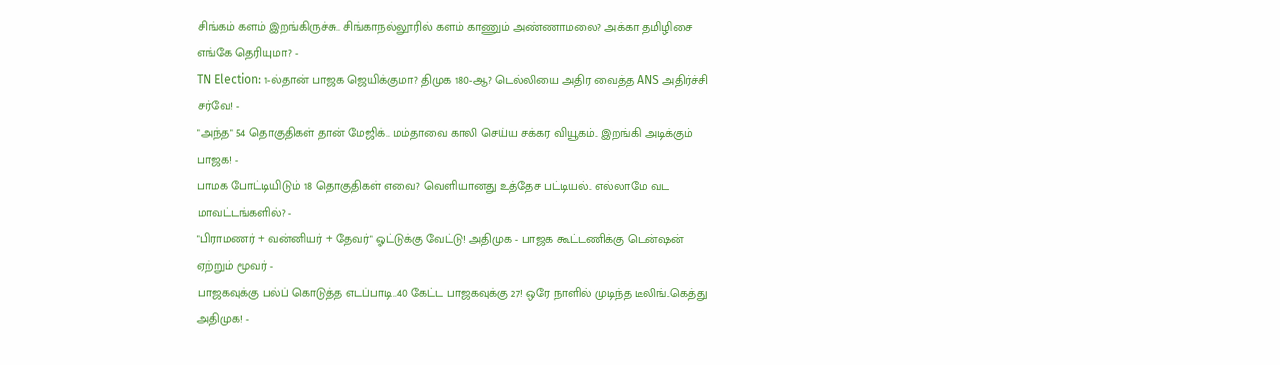சிங்கம் களம் இறங்கிருச்சு.. சிங்காநல்லூரில் களம் காணும் அண்ணாமலை? அக்கா தமிழிசை எங்கே தெரியுமா? -
TN Election: 1-ல்தான் பாஜக ஜெயிக்குமா? திமுக 180-ஆ? டெல்லியை அதிர வைத்த ANS அதிர்ச்சி சர்வே! -
"அந்த" 54 தொகுதிகள் தான் மேஜிக்.. மம்தாவை காலி செய்ய சக்கர வியூகம்.. இறங்கி அடிக்கும் பாஜக! -
பாமக போட்டியிடும் 18 தொகுதிகள் எவை? வெளியானது உத்தேச பட்டியல்.. எல்லாமே வட மாவட்டங்களில்? -
"பிராமணர் + வன்னியர் + தேவர்" ஓட்டுக்கு வேட்டு! அதிமுக - பாஜக கூட்டணிக்கு டென்ஷன் ஏற்றும் மூவர் -
பாஜகவுக்கு பல்ப் கொடுத்த எடப்பாடி..40 கேட்ட பாஜகவுக்கு 27! ஒரே நாளில் முடிந்த டீலிங்..கெத்து அதிமுக! -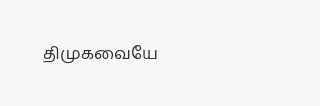திமுகவையே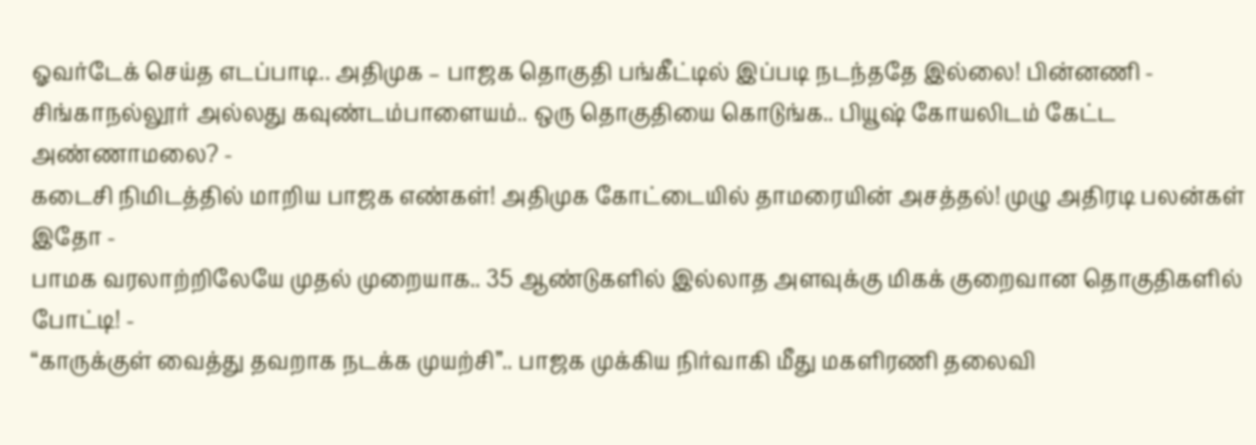ஓவர்டேக் செய்த எடப்பாடி.. அதிமுக – பாஜக தொகுதி பங்கீட்டில் இப்படி நடந்ததே இல்லை! பின்னணி -
சிங்காநல்லூர் அல்லது கவுண்டம்பாளையம்.. ஒரு தொகுதியை கொடுங்க.. பியூஷ் கோயலிடம் கேட்ட அண்ணாமலை? -
கடைசி நிமிடத்தில் மாறிய பாஜக எண்கள்! அதிமுக கோட்டையில் தாமரையின் அசத்தல்! முழு அதிரடி பலன்கள் இதோ -
பாமக வரலாற்றிலேயே முதல் முறையாக.. 35 ஆண்டுகளில் இல்லாத அளவுக்கு மிகக் குறைவான தொகுதிகளில் போட்டி! -
“காருக்குள் வைத்து தவறாக நடக்க முயற்சி”.. பாஜக முக்கிய நிர்வாகி மீது மகளிரணி தலைவி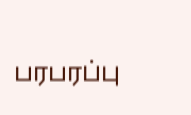பரபரப்பு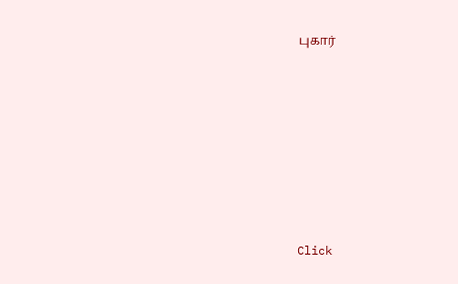புகார்












Click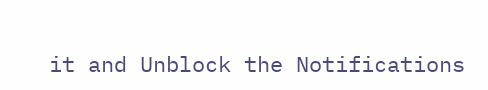it and Unblock the Notifications